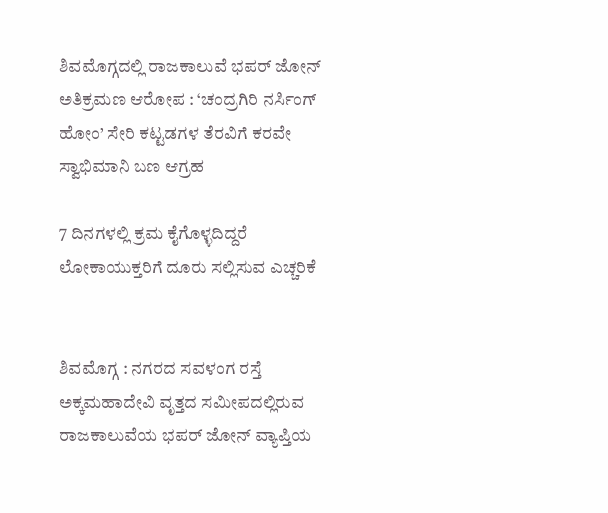ಶಿವಮೊಗ್ಗದಲ್ಲಿ ರಾಜಕಾಲುವೆ ಭಪರ್ ಜೋನ್ ಅತಿಕ್ರಮಣ ಆರೋಪ : ‘ಚಂದ್ರಗಿರಿ ನರ್ಸಿಂಗ್ ಹೋಂ’ ಸೇರಿ ಕಟ್ಟಡಗಳ ತೆರವಿಗೆ ಕರವೇ ಸ್ವಾಭಿಮಾನಿ ಬಣ ಆಗ್ರಹ

7 ದಿನಗಳಲ್ಲಿ ಕ್ರಮ ಕೈಗೊಳ್ಳದಿದ್ದರೆ ಲೋಕಾಯುಕ್ತರಿಗೆ ದೂರು ಸಲ್ಲಿಸುವ ಎಚ್ಚರಿಕೆ


ಶಿವಮೊಗ್ಗ : ನಗರದ ಸವಳಂಗ ರಸ್ತೆ ಅಕ್ಕಮಹಾದೇವಿ ವೃತ್ತದ ಸಮೀಪದಲ್ಲಿರುವ ರಾಜಕಾಲುವೆಯ ಭಪರ್ ಜೋನ್ ವ್ಯಾಪ್ತಿಯ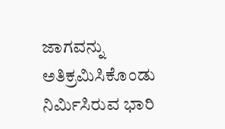ಜಾಗವನ್ನು ಅತಿಕ್ರಮಿಸಿಕೊಂಡು ನಿರ್ಮಿಸಿರುವ ಭಾರಿ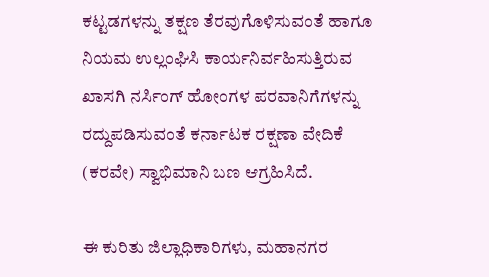ಕಟ್ಟಡಗಳನ್ನು ತಕ್ಷಣ ತೆರವುಗೊಳಿಸುವಂತೆ ಹಾಗೂ ನಿಯಮ ಉಲ್ಲಂಘಿಸಿ ಕಾರ್ಯನಿರ್ವಹಿಸುತ್ತಿರುವ ಖಾಸಗಿ ನರ್ಸಿಂಗ್ ಹೋಂಗಳ ಪರವಾನಿಗೆಗಳನ್ನು ರದ್ದುಪಡಿಸುವಂತೆ ಕರ್ನಾಟಕ ರಕ್ಷಣಾ ವೇದಿಕೆ (ಕರವೇ) ಸ್ವಾಭಿಮಾನಿ ಬಣ ಆಗ್ರಹಿಸಿದೆ.

ಈ ಕುರಿತು ಜಿಲ್ಲಾಧಿಕಾರಿಗಳು, ಮಹಾನಗರ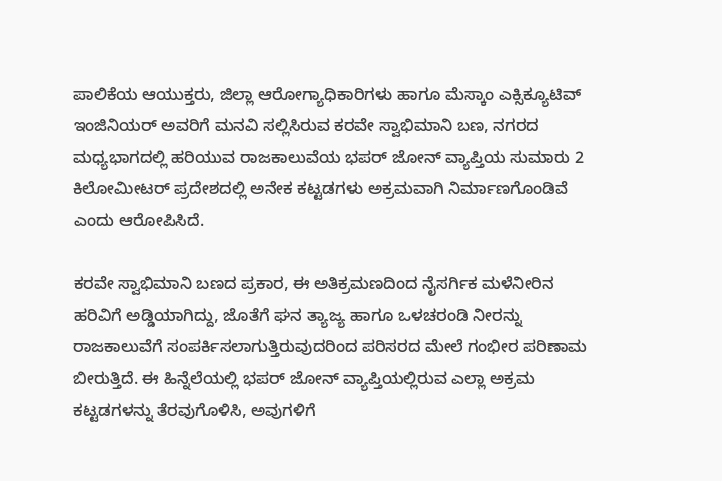ಪಾಲಿಕೆಯ ಆಯುಕ್ತರು, ಜಿಲ್ಲಾ ಆರೋಗ್ಯಾಧಿಕಾರಿಗಳು ಹಾಗೂ ಮೆಸ್ಕಾಂ ಎಕ್ಸಿಕ್ಯೂಟಿವ್ ಇಂಜಿನಿಯರ್ ಅವರಿಗೆ ಮನವಿ ಸಲ್ಲಿಸಿರುವ ಕರವೇ ಸ್ವಾಭಿಮಾನಿ ಬಣ, ನಗರದ ಮಧ್ಯಭಾಗದಲ್ಲಿ ಹರಿಯುವ ರಾಜಕಾಲುವೆಯ ಭಪರ್ ಜೋನ್ ವ್ಯಾಪ್ತಿಯ ಸುಮಾರು 2 ಕಿಲೋಮೀಟರ್ ಪ್ರದೇಶದಲ್ಲಿ ಅನೇಕ ಕಟ್ಟಡಗಳು ಅಕ್ರಮವಾಗಿ ನಿರ್ಮಾಣಗೊಂಡಿವೆ ಎಂದು ಆರೋಪಿಸಿದೆ.

ಕರವೇ ಸ್ವಾಭಿಮಾನಿ ಬಣದ ಪ್ರಕಾರ, ಈ ಅತಿಕ್ರಮಣದಿಂದ ನೈಸರ್ಗಿಕ ಮಳೆನೀರಿನ ಹರಿವಿಗೆ ಅಡ್ಡಿಯಾಗಿದ್ದು, ಜೊತೆಗೆ ಘನ ತ್ಯಾಜ್ಯ ಹಾಗೂ ಒಳಚರಂಡಿ ನೀರನ್ನು ರಾಜಕಾಲುವೆಗೆ ಸಂಪರ್ಕಿಸಲಾಗುತ್ತಿರುವುದರಿಂದ ಪರಿಸರದ ಮೇಲೆ ಗಂಭೀರ ಪರಿಣಾಮ ಬೀರುತ್ತಿದೆ. ಈ ಹಿನ್ನೆಲೆಯಲ್ಲಿ ಭಪರ್ ಜೋನ್ ವ್ಯಾಪ್ತಿಯಲ್ಲಿರುವ ಎಲ್ಲಾ ಅಕ್ರಮ ಕಟ್ಟಡಗಳನ್ನು ತೆರವುಗೊಳಿಸಿ, ಅವುಗಳಿಗೆ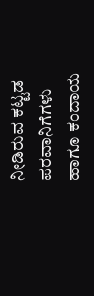ನೀಡಿರುವ ಕಟ್ಟಡ ಪರವಾನಿಗೆಗಳು ಹಾಗೂ ಕಂದಾಯ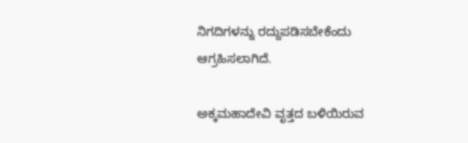ನಿಗದಿಗಳನ್ನು ರದ್ದುಪಡಿಸಬೇಕೆಂದು ಆಗ್ರಹಿಸಲಾಗಿದೆ.

ಅಕ್ಕಮಹಾದೇವಿ ವೃತ್ತದ ಬಳಿಯಿರುವ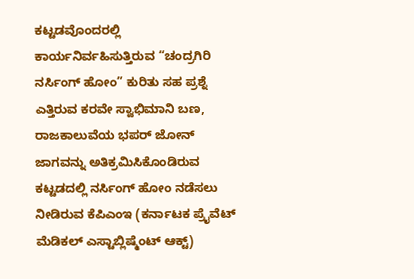ಕಟ್ಟಡವೊಂದರಲ್ಲಿ ಕಾರ್ಯನಿರ್ವಹಿಸುತ್ತಿರುವ “ಚಂದ್ರಗಿರಿ ನರ್ಸಿಂಗ್ ಹೋಂ” ಕುರಿತು ಸಹ ಪ್ರಶ್ನೆ ಎತ್ತಿರುವ ಕರವೇ ಸ್ವಾಭಿಮಾನಿ ಬಣ, ರಾಜಕಾಲುವೆಯ ಭಪರ್ ಜೋನ್ ಜಾಗವನ್ನು ಅತಿಕ್ರಮಿಸಿಕೊಂಡಿರುವ ಕಟ್ಟಡದಲ್ಲಿ ನರ್ಸಿಂಗ್ ಹೋಂ ನಡೆಸಲು ನೀಡಿರುವ ಕೆಪಿಎಂಇ (ಕರ್ನಾಟಕ ಪ್ರೈವೆಟ್ ಮೆಡಿಕಲ್ ಎಸ್ಟಾಬ್ಲಿಷ್ಮೆಂಟ್ ಆಕ್ಟ್)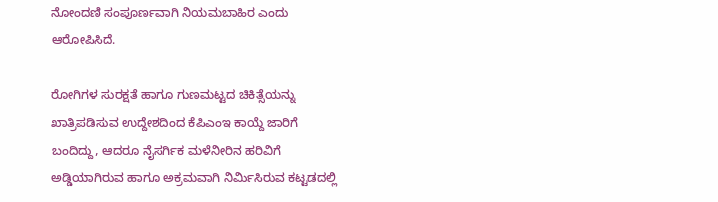ನೋಂದಣಿ ಸಂಪೂರ್ಣವಾಗಿ ನಿಯಮಬಾಹಿರ ಎಂದು ಆರೋಪಿಸಿದೆ.

ರೋಗಿಗಳ ಸುರಕ್ಷತೆ ಹಾಗೂ ಗುಣಮಟ್ಟದ ಚಿಕಿತ್ಸೆಯನ್ನು ಖಾತ್ರಿಪಡಿಸುವ ಉದ್ದೇಶದಿಂದ ಕೆಪಿಎಂಇ ಕಾಯ್ದೆ ಜಾರಿಗೆ ಬಂದಿದ್ದು, ಆದರೂ ನೈಸರ್ಗಿಕ ಮಳೆನೀರಿನ ಹರಿವಿಗೆ ಅಡ್ಡಿಯಾಗಿರುವ ಹಾಗೂ ಅಕ್ರಮವಾಗಿ ನಿರ್ಮಿಸಿರುವ ಕಟ್ಟಡದಲ್ಲಿ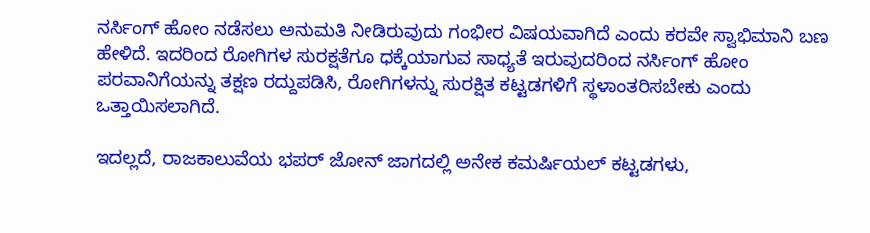ನರ್ಸಿಂಗ್ ಹೋಂ ನಡೆಸಲು ಅನುಮತಿ ನೀಡಿರುವುದು ಗಂಭೀರ ವಿಷಯವಾಗಿದೆ ಎಂದು ಕರವೇ ಸ್ವಾಭಿಮಾನಿ ಬಣ ಹೇಳಿದೆ. ಇದರಿಂದ ರೋಗಿಗಳ ಸುರಕ್ಷತೆಗೂ ಧಕ್ಕೆಯಾಗುವ ಸಾಧ್ಯತೆ ಇರುವುದರಿಂದ ನರ್ಸಿಂಗ್ ಹೋಂ ಪರವಾನಿಗೆಯನ್ನು ತಕ್ಷಣ ರದ್ದುಪಡಿಸಿ, ರೋಗಿಗಳನ್ನು ಸುರಕ್ಷಿತ ಕಟ್ಟಡಗಳಿಗೆ ಸ್ಥಳಾಂತರಿಸಬೇಕು ಎಂದು ಒತ್ತಾಯಿಸಲಾಗಿದೆ.

ಇದಲ್ಲದೆ, ರಾಜಕಾಲುವೆಯ ಭಪರ್ ಜೋನ್ ಜಾಗದಲ್ಲಿ ಅನೇಕ ಕಮರ್ಷಿಯಲ್ ಕಟ್ಟಡಗಳು,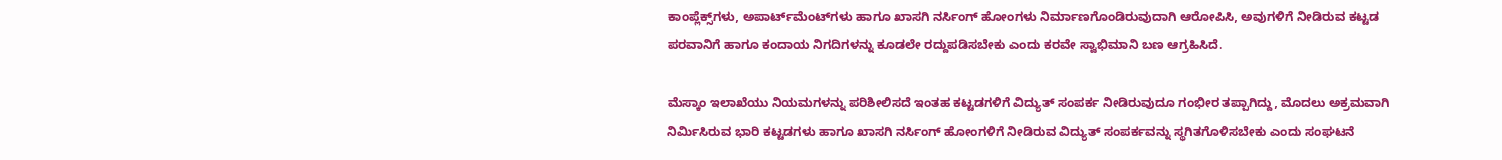ಕಾಂಪ್ಲೆಕ್ಸ್‌ಗಳು, ಅಪಾರ್ಟ್‌ಮೆಂಟ್‌ಗಳು ಹಾಗೂ ಖಾಸಗಿ ನರ್ಸಿಂಗ್ ಹೋಂಗಳು ನಿರ್ಮಾಣಗೊಂಡಿರುವುದಾಗಿ ಆರೋಪಿಸಿ, ಅವುಗಳಿಗೆ ನೀಡಿರುವ ಕಟ್ಟಡ ಪರವಾನಿಗೆ ಹಾಗೂ ಕಂದಾಯ ನಿಗದಿಗಳನ್ನು ಕೂಡಲೇ ರದ್ದುಪಡಿಸಬೇಕು ಎಂದು ಕರವೇ ಸ್ವಾಭಿಮಾನಿ ಬಣ ಆಗ್ರಹಿಸಿದೆ.

ಮೆಸ್ಕಾಂ ಇಲಾಖೆಯು ನಿಯಮಗಳನ್ನು ಪರಿಶೀಲಿಸದೆ ಇಂತಹ ಕಟ್ಟಡಗಳಿಗೆ ವಿದ್ಯುತ್ ಸಂಪರ್ಕ ನೀಡಿರುವುದೂ ಗಂಭೀರ ತಪ್ಪಾಗಿದ್ದು, ಮೊದಲು ಅಕ್ರಮವಾಗಿ ನಿರ್ಮಿಸಿರುವ ಭಾರಿ ಕಟ್ಟಡಗಳು ಹಾಗೂ ಖಾಸಗಿ ನರ್ಸಿಂಗ್ ಹೋಂಗಳಿಗೆ ನೀಡಿರುವ ವಿದ್ಯುತ್ ಸಂಪರ್ಕವನ್ನು ಸ್ಥಗಿತಗೊಳಿಸಬೇಕು ಎಂದು ಸಂಘಟನೆ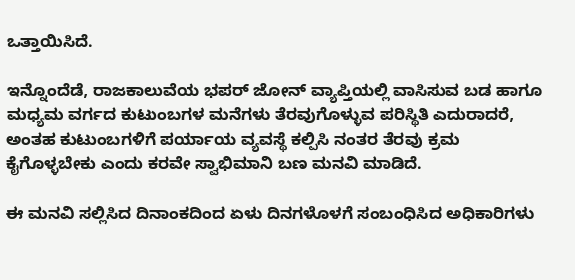ಒತ್ತಾಯಿಸಿದೆ.

ಇನ್ನೊಂದೆಡೆ, ರಾಜಕಾಲುವೆಯ ಭಪರ್ ಜೋನ್ ವ್ಯಾಪ್ತಿಯಲ್ಲಿ ವಾಸಿಸುವ ಬಡ ಹಾಗೂ ಮಧ್ಯಮ ವರ್ಗದ ಕುಟುಂಬಗಳ ಮನೆಗಳು ತೆರವುಗೊಳ್ಳುವ ಪರಿಸ್ಥಿತಿ ಎದುರಾದರೆ, ಅಂತಹ ಕುಟುಂಬಗಳಿಗೆ ಪರ್ಯಾಯ ವ್ಯವಸ್ಥೆ ಕಲ್ಪಿಸಿ ನಂತರ ತೆರವು ಕ್ರಮ ಕೈಗೊಳ್ಳಬೇಕು ಎಂದು ಕರವೇ ಸ್ವಾಭಿಮಾನಿ ಬಣ ಮನವಿ ಮಾಡಿದೆ.

ಈ ಮನವಿ ಸಲ್ಲಿಸಿದ ದಿನಾಂಕದಿಂದ ಏಳು ದಿನಗಳೊಳಗೆ ಸಂಬಂಧಿಸಿದ ಅಧಿಕಾರಿಗಳು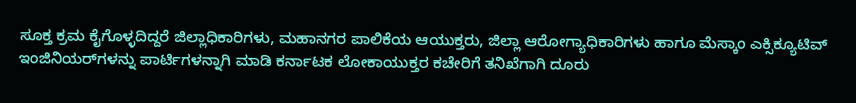ಸೂಕ್ತ ಕ್ರಮ ಕೈಗೊಳ್ಳದಿದ್ದರೆ ಜಿಲ್ಲಾಧಿಕಾರಿಗಳು, ಮಹಾನಗರ ಪಾಲಿಕೆಯ ಆಯುಕ್ತರು, ಜಿಲ್ಲಾ ಆರೋಗ್ಯಾಧಿಕಾರಿಗಳು ಹಾಗೂ ಮೆಸ್ಕಾಂ ಎಕ್ಸಿಕ್ಯೂಟಿವ್ ಇಂಜಿನಿಯರ್‌ಗಳನ್ನು ಪಾರ್ಟಿಗಳನ್ನಾಗಿ ಮಾಡಿ ಕರ್ನಾಟಕ ಲೋಕಾಯುಕ್ತರ ಕಚೇರಿಗೆ ತನಿಖೆಗಾಗಿ ದೂರು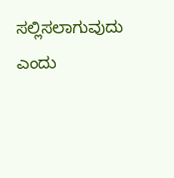ಸಲ್ಲಿಸಲಾಗುವುದು ಎಂದು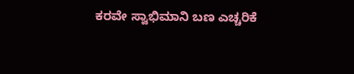ಕರವೇ ಸ್ವಾಭಿಮಾನಿ ಬಣ ಎಚ್ಚರಿಕೆ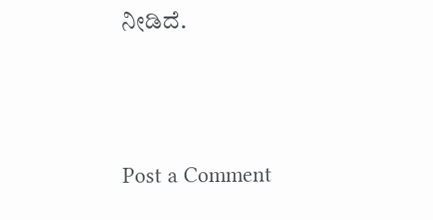ನೀಡಿದೆ.




Post a Comment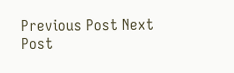Previous Post Next Post